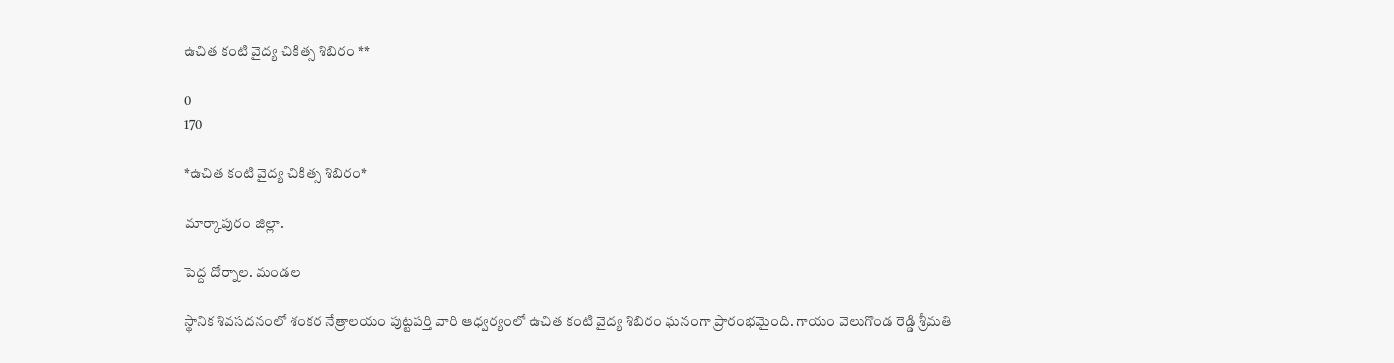ఉచిత కంటి వైద్య చికిత్స శిబిరం **

0
170

*ఉచిత కంటి వైద్య చికిత్స శిబిరం*

మార్కాపురం జిల్లా.

పెద్ద దోర్నాల. మండల

స్థానిక శివసదనంలో శంకర నేత్రాలయం పుట్టపర్తి వారి ఆధ్వర్యంలో ఉచిత కంటి వైద్య శిబిరం ఘనంగా ప్రారంభమైంది. గాయం వెలుగొండ రెడ్డి శ్రీమతి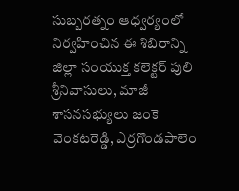సుబ్బరత్నం ఆధ్వర్యంలో నిర్వహించిన ఈ శిబిరాన్ని జిల్లా సంయుక్త కలెక్టర్ పులి శ్రీనివాసులు, మాజీ శాసనసభ్యులు జంకె వెంకటరెడ్డి, ఎర్రగొండపాలెం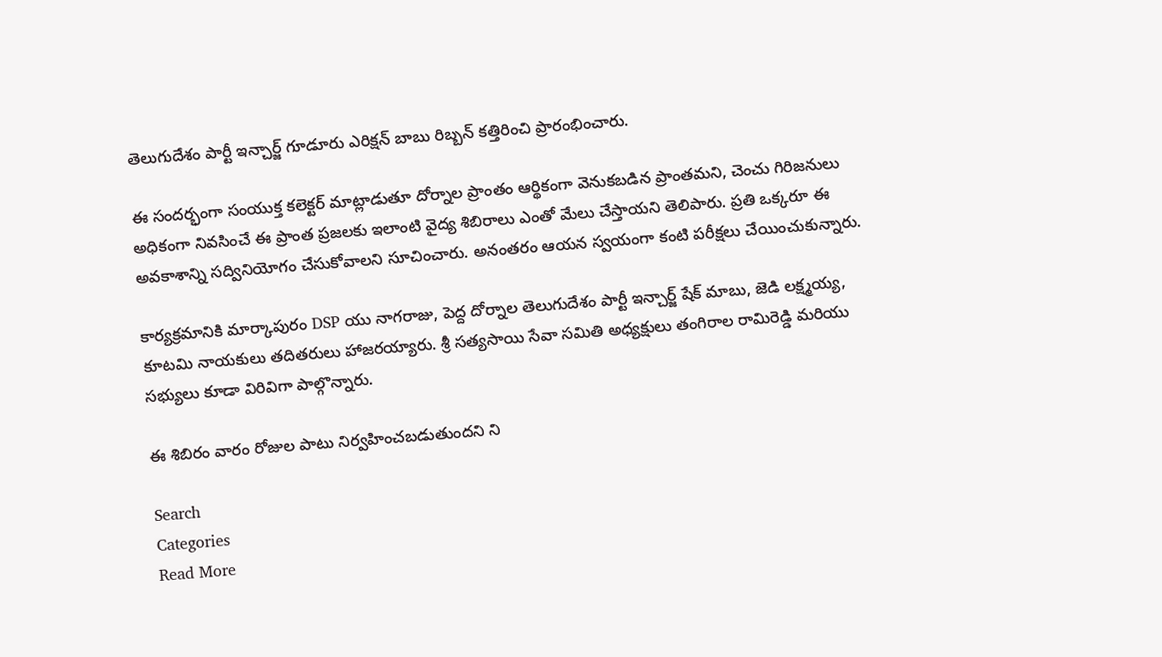తెలుగుదేశం పార్టీ ఇన్చార్జ్ గూడూరు ఎరిక్షన్ బాబు రిబ్బన్ కత్తిరించి ప్రారంభించారు.

ఈ సందర్భంగా సంయుక్త కలెక్టర్ మాట్లాడుతూ దోర్నాల ప్రాంతం ఆర్థికంగా వెనుకబడిన ప్రాంతమని, చెంచు గిరిజనులు అధికంగా నివసించే ఈ ప్రాంత ప్రజలకు ఇలాంటి వైద్య శిబిరాలు ఎంతో మేలు చేస్తాయని తెలిపారు. ప్రతి ఒక్కరూ ఈ అవకాశాన్ని సద్వినియోగం చేసుకోవాలని సూచించారు. అనంతరం ఆయన స్వయంగా కంటి పరీక్షలు చేయించుకున్నారు.

కార్యక్రమానికి మార్కాపురం DSP యు నాగరాజు, పెద్ద దోర్నాల తెలుగుదేశం పార్టీ ఇన్చార్జ్ షేక్ మాబు, జెడి లక్ష్మయ్య, కూటమి నాయకులు తదితరులు హాజరయ్యారు. శ్రీ సత్యసాయి సేవా సమితి అధ్యక్షులు తంగిరాల రామిరెడ్డి మరియు సభ్యులు కూడా విరివిగా పాల్గొన్నారు.

ఈ శిబిరం వారం రోజుల పాటు నిర్వహించబడుతుందని ని

Search
Categories
Read More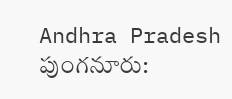Andhra Pradesh
పుంగనూరు: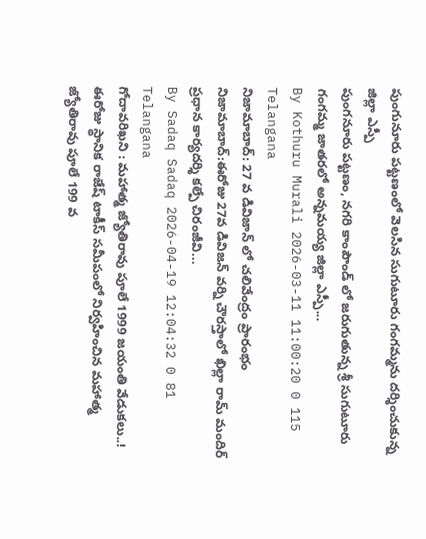పుంగునూరు పట్టణంలో వెలసిన సుగుటూరు గంగమ్మను దర్శించుకున్న జిల్లా ఎస్పీ
పుంగనూరు పట్టణం, నగరి కాంపౌండ్ లో జరుగుతున్న శ్రీ సుగుటూరు గంగమ్మ జాతరలో అన్నమయ్య జిల్లా ఎస్పీ...
By Kothuru Murali 2026-03-11 11:00:20 0 115
Telangana
నిజామాబాద్: 27 వ డివిజాన్ లో చలివేంద్రం ప్రారంభం
నిజామాబాద్:ఈరోజు 27వ డివిజన్ వర్ని చౌరస్తాలో ఖిల్లా రామ్ మందిర్ ప్రధాన కార్యదర్శి కల్పే చిరంజీవి...
By Sadaq Sadaq 2026-04-19 12:04:32 0 81
Telangana
గోదావరిఖని : మహాత్మ జ్యోతిరావు పూలే 1999 జయంతి వేడుకలు..!
ఈరోజు స్థానిక రాజేష్ టాకీస్ సమీపంలో నిర్వహించిన మహాత్మ జ్యోతిరావు పూలే 199 వ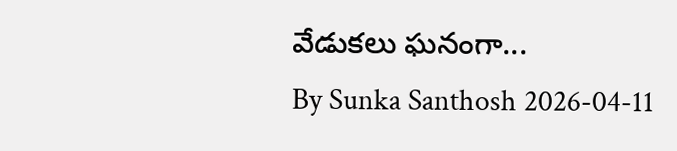వేడుకలు ఘనంగా...
By Sunka Santhosh 2026-04-11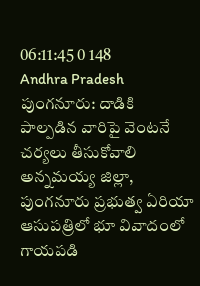06:11:45 0 148
Andhra Pradesh
పుంగనూరు: దాడికి పాల్పడిన వారిపై వెంటనే చర్యలు తీసుకోవాలి
అన్నమయ్య జిల్లా, పుంగనూరు ప్రభుత్వ ఏరియా ఆసుపత్రిలో భూ వివాదంలో గాయపడి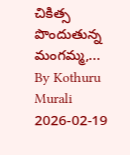చికిత్స పొందుతున్న మంగమ్మ,...
By Kothuru Murali 2026-02-19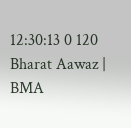12:30:13 0 120
Bharat Aawaz | BMA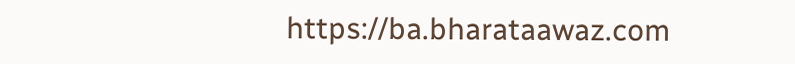https://ba.bharataawaz.com